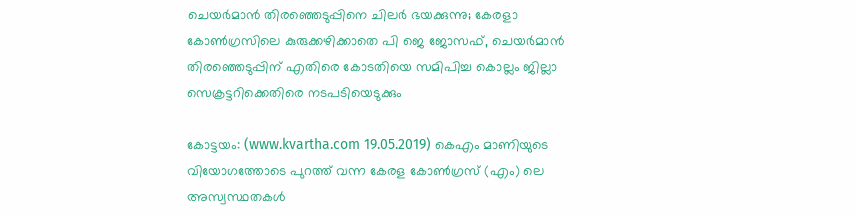ചെയര്‍മാന്‍ തിരഞ്ഞെടുപ്പിനെ ചിലര്‍ ഭയക്കുന്നു; കേരളാ കോണ്‍ഗ്രസിലെ കുരുക്കഴിക്കാതെ പി ജെ ജോസഫ്, ചെയര്‍മാന്‍ തിരഞ്ഞെടുപ്പിന് എതിരെ കോടതിയെ സമിപിച്ച കൊല്ലം ജില്ലാ സെക്രട്ടറിക്കെതിരെ നടപടിയെടുക്കും

കോട്ടയം: (www.kvartha.com 19.05.2019) കെഎം മാണിയുടെ വിയോഗത്തോടെ പുറത്ത് വന്ന കേരള കോണ്‍ഗ്രസ് (എം) ലെ അസ്വസ്ഥതകള്‍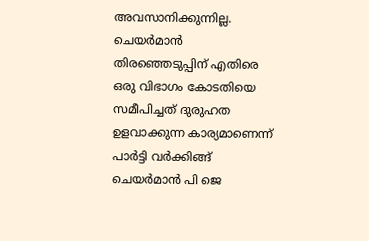അവസാനിക്കുന്നില്ല. ചെയര്‍മാന്‍ തിരഞ്ഞെടുപ്പിന് എതിരെ ഒരു വിഭാഗം കോടതിയെ സമീപിച്ചത് ദുരുഹത ഉളവാക്കുന്ന കാര്യമാണെന്ന് പാര്‍ട്ടി വര്‍ക്കിങ്ങ് ചെയര്‍മാന്‍ പി ജെ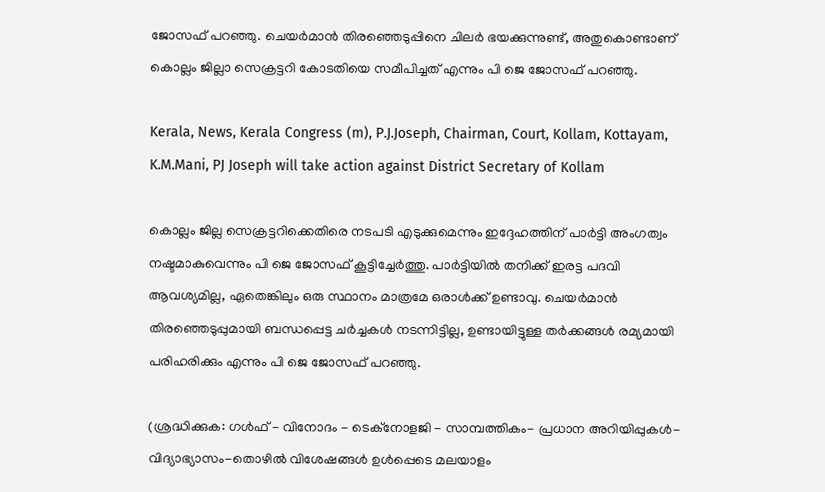ജോസഫ് പറഞ്ഞു. ചെയര്‍മാന്‍ തിരഞ്ഞെടുപ്പിനെ ചിലര്‍ ഭയക്കുന്നുണ്ട്, അതുകൊണ്ടാണ് കൊല്ലം ജില്ലാ സെക്രട്ടറി കോടതിയെ സമീപിച്ചത് എന്നും പി ജെ ജോസഫ് പറഞ്ഞു.

Kerala, News, Kerala Congress (m), P.J.Joseph, Chairman, Court, Kollam, Kottayam, K.M.Mani, PJ Joseph will take action against District Secretary of Kollam

കൊല്ലം ജില്ല സെക്രട്ടറിക്കെതിരെ നടപടി എടുക്കുമെന്നും ഇദ്ദേഹത്തിന് പാര്‍ട്ടി അംഗത്വം നഷ്ടമാകുവെന്നും പി ജെ ജോസഫ് കൂട്ടിച്ചേര്‍ത്തു. പാര്‍ട്ടിയില്‍ തനിക്ക് ഇരട്ട പദവി ആവശ്യമില്ല, ഏതെങ്കിലും ഒരു സ്ഥാനം മാത്രമേ ഒരാള്‍ക്ക് ഉണ്ടാവു. ചെയര്‍മാന്‍ തിരഞ്ഞെടുപ്പുമായി ബന്ധപ്പെട്ട ചര്‍ച്ചകള്‍ നടന്നിട്ടില്ല, ഉണ്ടായിട്ടുള്ള തര്‍ക്കങ്ങള്‍ രമ്യമായി പരിഹരിക്കും എന്നും പി ജെ ജോസഫ് പറഞ്ഞു.

(ശ്രദ്ധിക്കുക: ഗൾഫ് - വിനോദം - ടെക്നോളജി - സാമ്പത്തികം- പ്രധാന അറിയിപ്പുകൾ-വിദ്യാഭ്യാസം-തൊഴിൽ വിശേഷങ്ങൾ ഉൾപ്പെടെ മലയാളം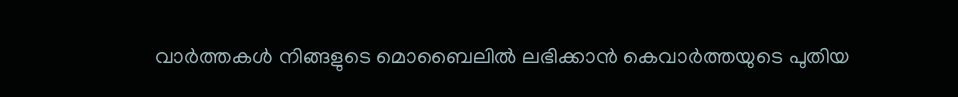വാർത്തകൾ നിങ്ങളുടെ മൊബൈലിൽ ലഭിക്കാൻ കെവാർത്തയുടെ പുതിയ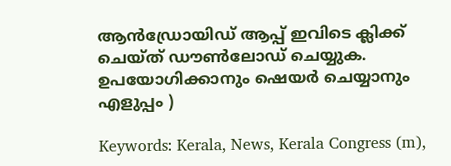ആൻഡ്രോയിഡ് ആപ്പ് ഇവിടെ ക്ലിക്ക് ചെയ്ത് ഡൗൺലോഡ് ചെയ്യുക. ഉപയോഗിക്കാനും ഷെയർ ചെയ്യാനും എളുപ്പം )

Keywords: Kerala, News, Kerala Congress (m),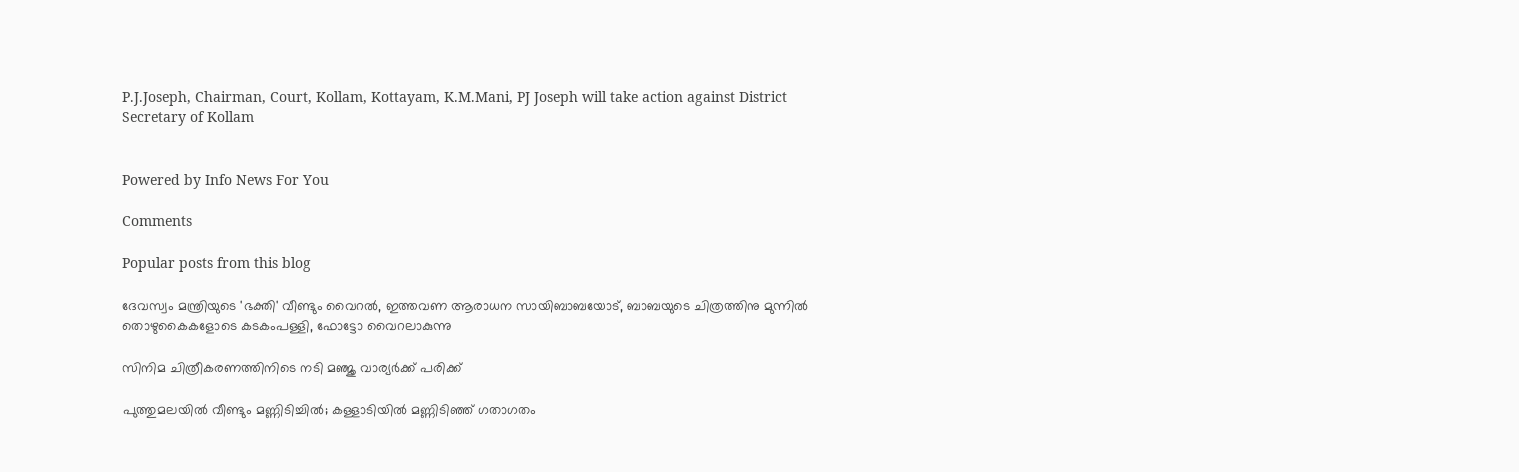P.J.Joseph, Chairman, Court, Kollam, Kottayam, K.M.Mani, PJ Joseph will take action against District Secretary of Kollam


Powered by Info News For You

Comments

Popular posts from this blog

ദേവസ്വം മന്ത്രിയുടെ 'ഭക്തി' വീണ്ടും വൈറല്‍, ഇത്തവണ ആരാധന സായിബാബയോട്, ബാബയുടെ ചിത്രത്തിനു മുന്നില്‍ തൊഴുകൈകളോടെ കടകംപള്ളി, ഫോട്ടോ വൈറലാകുന്നു

സിനിമ ചിത്രീകരണത്തിനിടെ നടി മഞ്ജു വാര്യര്‍ക്ക് പരിക്ക്

പുത്തുമലയില്‍ വീണ്ടും മണ്ണിടിച്ചില്‍; കള്ളാടിയില്‍ മണ്ണിടിഞ്ഞ് ഗതാഗതം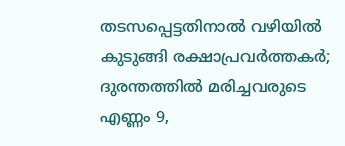തടസപ്പെട്ടതിനാല്‍ വഴിയില്‍ കുടുങ്ങി രക്ഷാപ്രവര്‍ത്തകര്‍; ദുരന്തത്തില്‍ മരിച്ചവരുടെ എണ്ണം 9,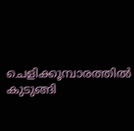ചെളിക്കൂമ്പാരത്തില്‍ കുടുങ്ങി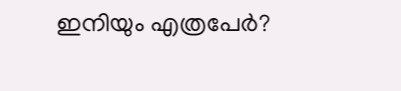ഇനിയും എത്രപേര്‍?